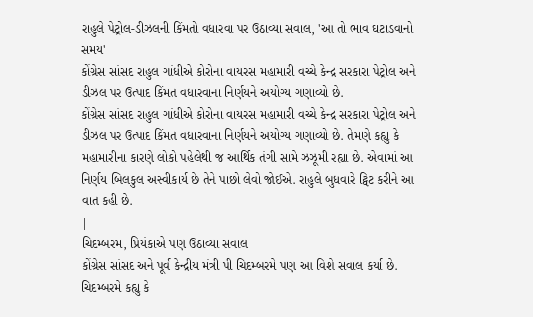રાહુલે પેટ્રોલ-ડીઝલની કિંમતો વધારવા પર ઉઠાવ્યા સવાલ, 'આ તો ભાવ ઘટાડવાનો સમય'
કોંગ્રેસ સાંસદ રાહુલ ગાંધીએ કોરોના વાયરસ મહામારી વચ્ચે કેન્દ્ર સરકારા પેટ્રોલ અને ડીઝલ પર ઉત્પાદ કિંમત વધારવાના નિર્ણયને અયોગ્ય ગણાવ્યો છે.
કોંગ્રેસ સાંસદ રાહુલ ગાંધીએ કોરોના વાયરસ મહામારી વચ્ચે કેન્દ્ર સરકારા પેટ્રોલ અને ડીઝલ પર ઉત્પાદ કિંમત વધારવાના નિર્ણયને અયોગ્ય ગણાવ્યો છે. તેમણે કહ્યુ કે મહામારીના કારણે લોકો પહેલેથી જ આર્થિક તંગી સામે ઝઝૂમી રહ્યા છે. એવામાં આ નિર્ણય બિલકુલ અસ્વીકાર્ય છે તેને પાછો લેવો જોઈએ. રાહુલે બુધવારે ટ્વિટ કરીને આ વાત કહી છે.
|
ચિદમ્બરમ, પ્રિયંકાએ પણ ઉઠાવ્યા સવાલ
કોંગ્રેસ સાંસદ અને પૂર્વ કેન્દ્રીય મંત્રી પી ચિદમ્બરમે પણ આ વિશે સવાલ કર્યા છે. ચિદમ્બરમે કહ્યુ કે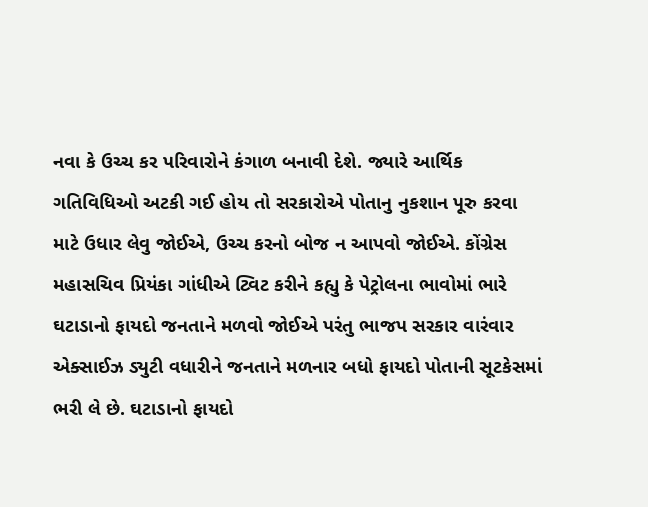નવા કે ઉચ્ચ કર પરિવારોને કંગાળ બનાવી દેશે. જ્યારે આર્થિક ગતિવિધિઓ અટકી ગઈ હોય તો સરકારોએ પોતાનુ નુકશાન પૂરુ કરવા માટે ઉધાર લેવુ જોઈએ, ઉચ્ચ કરનો બોજ ન આપવો જોઈએ. કોંગ્રેસ મહાસચિવ પ્રિયંકા ગાંધીએ ટ્વિટ કરીને કહ્યુ કે પેટ્રોલના ભાવોમાં ભારે ઘટાડાનો ફાયદો જનતાને મળવો જોઈએ પરંતુ ભાજપ સરકાર વારંવાર એક્સાઈઝ ડ્યુટી વધારીને જનતાને મળનાર બધો ફાયદો પોતાની સૂટકેસમાં ભરી લે છે. ઘટાડાનો ફાયદો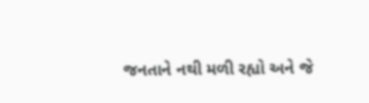જનતાને નથી મળી રહ્યો અને જે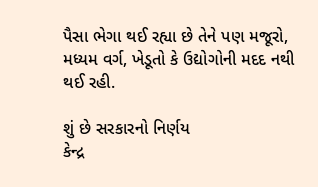પૈસા ભેગા થઈ રહ્યા છે તેને પણ મજૂરો, મધ્યમ વર્ગ, ખેડૂતો કે ઉદ્યોગોની મદદ નથી થઈ રહી.

શું છે સરકારનો નિર્ણય
કેન્દ્ર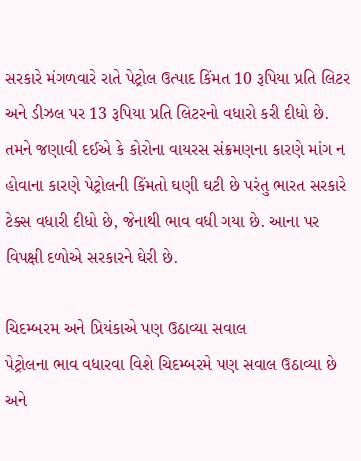સરકારે મંગળવારે રાતે પેટ્રોલ ઉત્પાદ કિંમત 10 રૂપિયા પ્રતિ લિટર અને ડીઝલ પર 13 રૂપિયા પ્રતિ લિટરનો વધારો કરી દીધો છે. તમને જણાવી દઈએ કે કોરોના વાયરસ સંક્રમણના કારણે માંગ ન હોવાના કારણે પેટ્રોલની કિંમતો ઘણી ઘટી છે પરંતુ ભારત સરકારે ટેક્સ વધારી દીધો છે, જેનાથી ભાવ વધી ગયા છે. આના પર વિપક્ષી દળોએ સરકારને ઘેરી છે.

ચિદમ્બરમ અને પ્રિયંકાએ પણ ઉઠાવ્યા સવાલ
પેટ્રોલના ભાવ વધારવા વિશે ચિદમ્બરમે પણ સવાલ ઉઠાવ્યા છે અને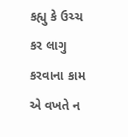કહ્યુ કે ઉચ્ચ કર લાગુ કરવાના કામ એ વખતે ન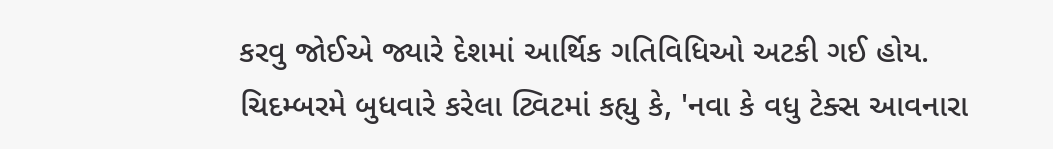કરવુ જોઈએ જ્યારે દેશમાં આર્થિક ગતિવિધિઓ અટકી ગઈ હોય. ચિદમ્બરમે બુધવારે કરેલા ટ્વિટમાં કહ્યુ કે, 'નવા કે વધુ ટેક્સ આવનારા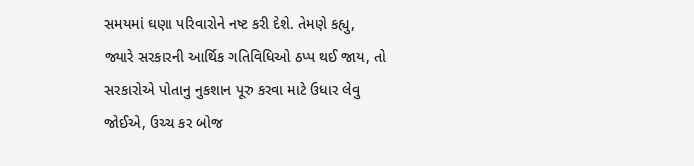સમયમાં ઘણા પરિવારોને નષ્ટ કરી દેશે. તેમણે કહ્યુ, જ્યારે સરકારની આર્થિક ગતિવિધિઓ ઠપ્પ થઈ જાય, તો સરકારોએ પોતાનુ નુકશાન પૂરુ કરવા માટે ઉધાર લેવુ જોઈએ, ઉચ્ચ કર બોજ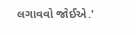લગાવવો જોઈએ.'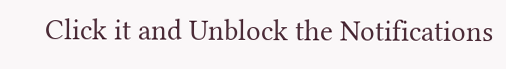Click it and Unblock the Notifications